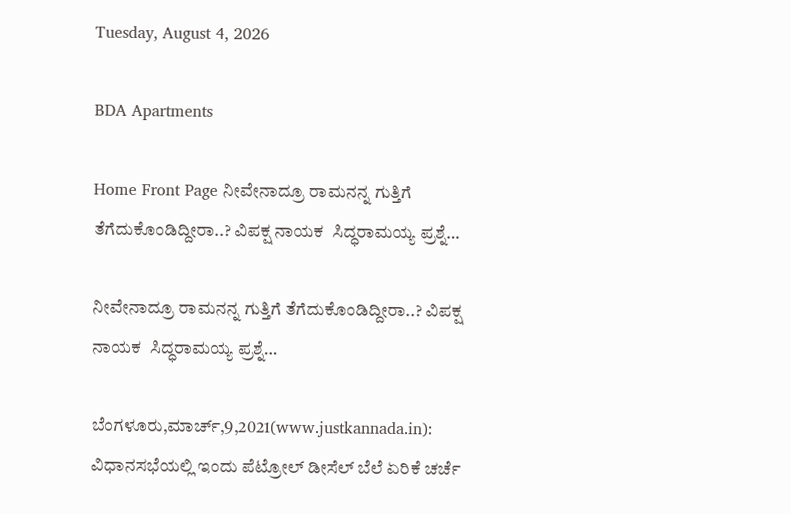Tuesday, August 4, 2026

BDA Apartments

Home Front Page ನೀವೇನಾದ್ರೂ ರಾಮನನ್ನ ಗುತ್ತಿಗೆ ತೆಗೆದುಕೊಂಡಿದ್ದೀರಾ..? ವಿಪಕ್ಷ ನಾಯಕ  ಸಿದ್ಧರಾಮಯ್ಯ ಪ್ರಶ್ನೆ…

ನೀವೇನಾದ್ರೂ ರಾಮನನ್ನ ಗುತ್ತಿಗೆ ತೆಗೆದುಕೊಂಡಿದ್ದೀರಾ..? ವಿಪಕ್ಷ ನಾಯಕ  ಸಿದ್ಧರಾಮಯ್ಯ ಪ್ರಶ್ನೆ…

ಬೆಂಗಳೂರು,ಮಾರ್ಚ್,9,2021(www.justkannada.in):  ವಿಧಾನಸಭೆಯಲ್ಲಿ ಇಂದು ಪೆಟ್ರೋಲ್ ಡೀಸೆಲ್ ಬೆಲೆ ಏರಿಕೆ ಚರ್ಚೆ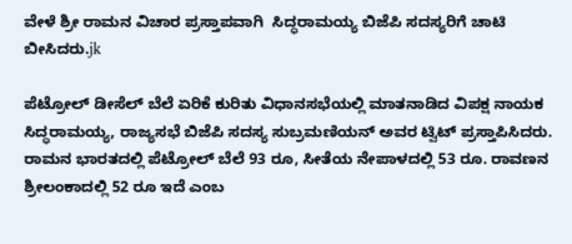ವೇಳೆ ಶ್ರೀ ರಾಮನ ವಿಚಾರ ಪ್ರಸ್ತಾಪವಾಗಿ  ಸಿದ್ಧರಾಮಯ್ಯ ಬಿಜೆಪಿ ಸದಸ್ಯರಿಗೆ ಚಾಟಿ ಬೀಸಿದರು.jk

ಪೆಟ್ರೋಲ್ ಡೀಸೆಲ್ ಬೆಲೆ ಏರಿಕೆ ಕುರಿತು ವಿಧಾನಸಭೆಯಲ್ಲಿ ಮಾತನಾಡಿದ ವಿಪಕ್ಷ ನಾಯಕ ಸಿದ್ಧರಾಮಯ್ಯ, ರಾಜ್ಯಸಭೆ ಬಿಜೆಪಿ ಸದಸ್ಯ ಸುಬ್ರಮಣಿಯನ್ ಅವರ ಟ್ವಿಟ್ ಪ್ರಸ್ತಾಪಿಸಿದರು.  ರಾಮನ ಭಾರತದಲ್ಲಿ ಪೆಟ್ರೋಲ್ ಬೆಲೆ 93 ರೂ, ಸೀತೆಯ ನೇಪಾಳದಲ್ಲಿ 53 ರೂ. ರಾವಣನ ಶ್ರೀಲಂಕಾದಲ್ಲಿ 52 ರೂ ಇದೆ ಎಂಬ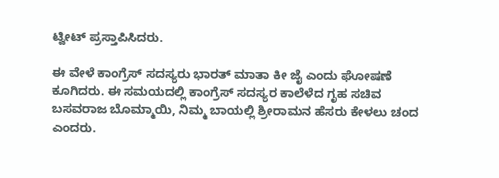ಟ್ವೀಟ್ ಪ್ರಸ್ತಾಪಿಸಿದರು.

ಈ ವೇಳೆ ಕಾಂಗ್ರೆಸ್ ಸದಸ್ಯರು ಭಾರತ್ ಮಾತಾ ಕೀ ಜೈ ಎಂದು ಘೋಷಣೆ ಕೂಗಿದರು. ಈ ಸಮಯದಲ್ಲಿ ಕಾಂಗ್ರೆಸ್ ಸದಸ್ಯರ ಕಾಲೆಳೆದ ಗೃಹ ಸಚಿವ ಬಸವರಾಜ ಬೊಮ್ಮಾಯಿ, ನಿಮ್ಮ ಬಾಯಲ್ಲಿ ಶ್ರೀರಾಮನ ಹೆಸರು ಕೇಳಲು ಚಂದ ಎಂದರು.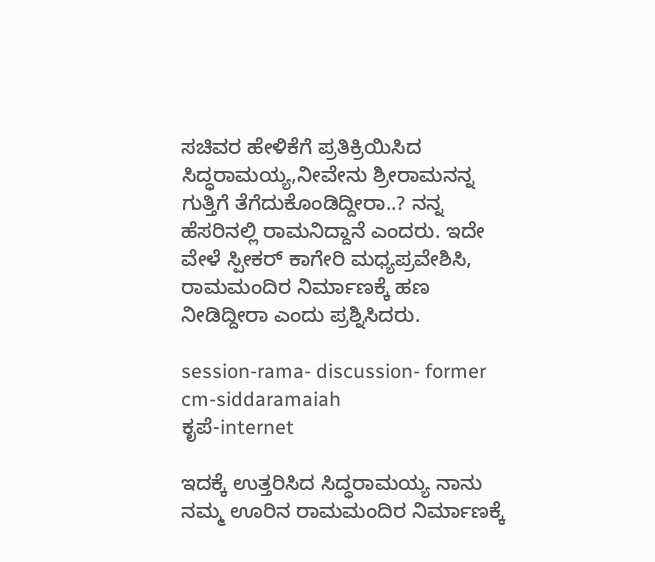ಸಚಿವರ ಹೇಳಿಕೆಗೆ ಪ್ರತಿಕ್ರಿಯಿಸಿದ ಸಿದ್ಧರಾಮಯ್ಯ,ನೀವೇನು ಶ್ರೀರಾಮನನ್ನ ಗುತ್ತಿಗೆ ತೆಗೆದುಕೊಂಡಿದ್ದೀರಾ..? ನನ್ನ ಹೆಸರಿನಲ್ಲಿ ರಾಮನಿದ್ದಾನೆ ಎಂದರು. ಇದೇ ವೇಳೆ ಸ್ಪೀಕರ್ ಕಾಗೇರಿ ಮಧ್ಯಪ್ರವೇಶಿಸಿ, ರಾಮಮಂದಿರ ನಿರ್ಮಾಣಕ್ಕೆ ಹಣ ನೀಡಿದ್ದೀರಾ ಎಂದು ಪ್ರಶ್ನಿಸಿದರು.

session-rama- discussion- former cm-siddaramaiah
ಕೃಪೆ-internet

ಇದಕ್ಕೆ ಉತ್ತರಿಸಿದ ಸಿದ್ಧರಾಮಯ್ಯ ನಾನು ನಮ್ಮ ಊರಿನ ರಾಮಮಂದಿರ ನಿರ್ಮಾಣಕ್ಕೆ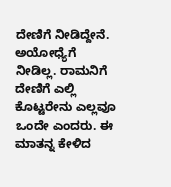ದೇಣಿಗೆ ನೀಡಿದ್ದೇನೆ. ಅಯೋಧ್ಯೆಗೆ ನೀಡಿಲ್ಲ. ರಾಮನಿಗೆ ದೇಣಿಗೆ ಎಲ್ಲಿ ಕೊಟ್ಟರೇನು ಎಲ್ಲವೂ ಒಂದೇ ಎಂದರು. ಈ ಮಾತನ್ನ ಕೇಳಿದ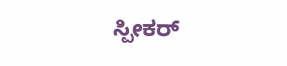ಸ್ಪೀಕರ್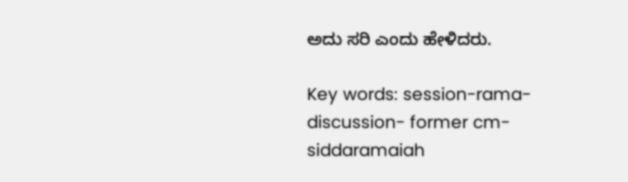ಅದು ಸರಿ ಎಂದು ಹೇಳಿದರು.

Key words: session-rama- discussion- former cm-siddaramaiah